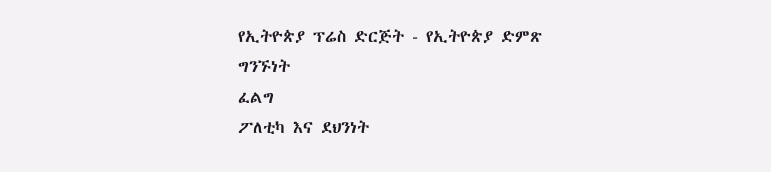የኢትዮጵያ ፕሬስ ድርጅት - የኢትዮጵያ ድምጽ
ግንኙነት
ፈልግ
ፖለቲካ እና ደህንነት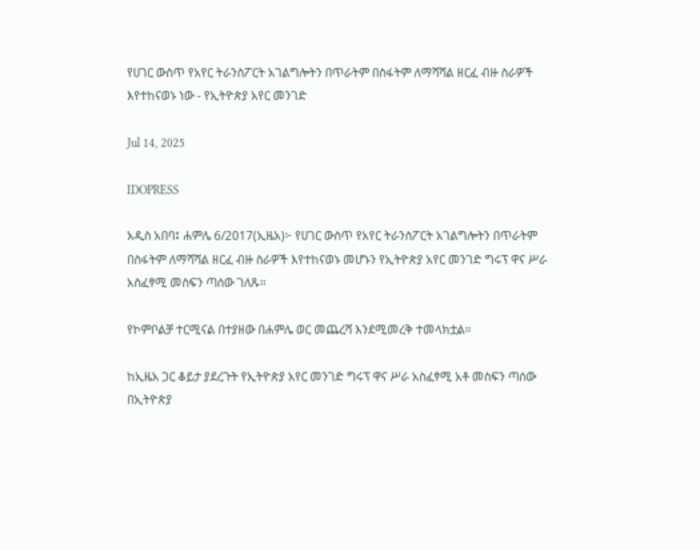የሀገር ውስጥ የአየር ትራንስፖርት አገልግሎትን በጥራትም በስፋትም ለማሻሻል ዘርፈ ብዙ ስራዎች እየተከናወኑ ነው - የኢትዮጵያ አየር መንገድ

Jul 14, 2025

IDOPRESS

አዲስ አበባ፤ ሐምሌ 6/2017(ኢዜአ)፦ የሀገር ውስጥ የአየር ትራንስፖርት አገልግሎትን በጥራትም በስፋትም ለማሻሻል ዘርፈ ብዙ ስራዎች እየተከናወኑ መሆኑን የኢትዮጵያ አየር መንገድ ግሩፕ ዋና ሥራ አስፈፃሚ መስፍን ጣሰው ገለጹ።

የኮምቦልቻ ተርሚናል በተያዘው በሐምሌ ወር መጨረሻ እንደሚመረቅ ተመላክቷል።

ከኢዜአ ጋር ቆይታ ያደረጉት የኢትዮጵያ አየር መንገድ ግሩፕ ዋና ሥራ አስፈፃሚ አቶ መስፍን ጣሰው በኢትዮጵያ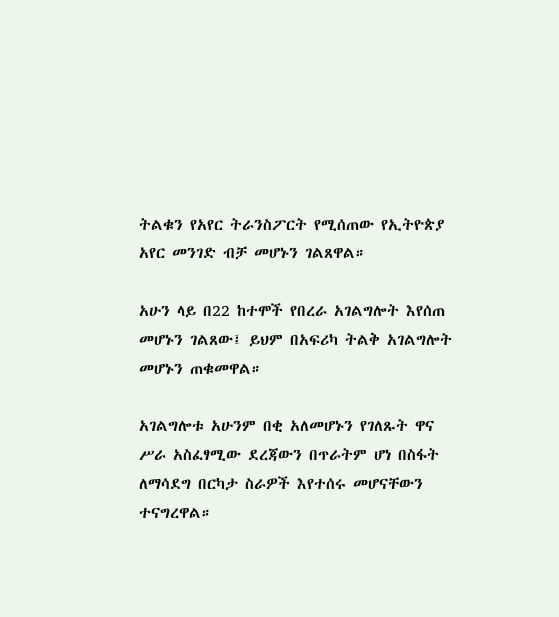ትልቁን የአየር ትራንስፖርት የሚሰጠው የኢትዮጵያ አየር መንገድ ብቻ መሆኑን ገልጸዋል።

አሁን ላይ በ22 ከተሞች የበረራ አገልግሎት እየሰጠ መሆኑን ገልጸው፤ ይህም በአፍሪካ ትልቅ አገልግሎት መሆኑን ጠቁመዋል።

አገልግሎቱ አሁንም በቂ አለመሆኑን የገለጹት ዋና ሥራ አስፈፃሚው ደረጃውን በጥራትም ሆነ በስፋት ለማሳደግ በርካታ ስራዎች እየተሰሩ መሆናቸውን ተናግረዋል።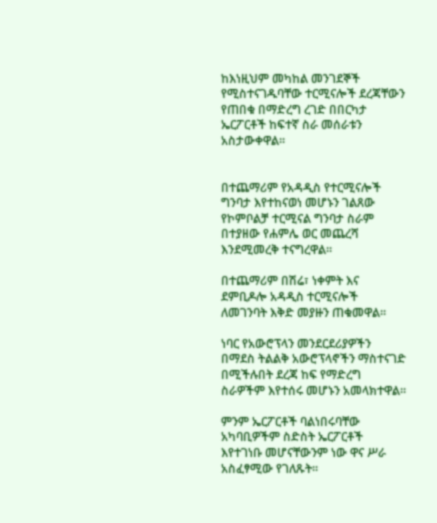ከእነዚህም መካከል መንገደኞች የሚስተናገዱባቸው ተርሚናሎች ደረጃቸውን የጠበቁ በማድረግ ረገድ በበርካታ ኤርፖርቶች ከፍተኛ ስራ መሰራቱን አስታውቀዋል።


በተጨማሪም የአዳዲስ የተርሚናሎች ግንባታ እየተከናወነ መሆኑን ገልጸው የኮምቦልቻ ተርሚናል ግንባታ ስራም በተያዘው የሐምሌ ወር መጨረሻ እንደሚመረቅ ተናግረዋል።

በተጨማሪም በሽሬ፣ ነቀምት እና ደምቢዶሎ አዳዲስ ተርሚናሎች ለመገንባት እቅድ መያዙን ጠቁመዋል።

ነባር የአውሮፕላን መንደርደሪያዎችን በማደስ ትልልቅ አውሮፕላኖችን ማስተናገድ በሚችሉበት ደረጃ ከፍ የማድረግ ስራዎችም እየተሰሩ መሆኑን አመላክተዋል።

ምንም ኤርፖርቶች ባልነበሩባቸው አካባቢዎችም ስድስት ኤርፖርቶች እየተገነቡ መሆናቸውንም ነው ዋና ሥራ አስፈፃሚው የገለጹት።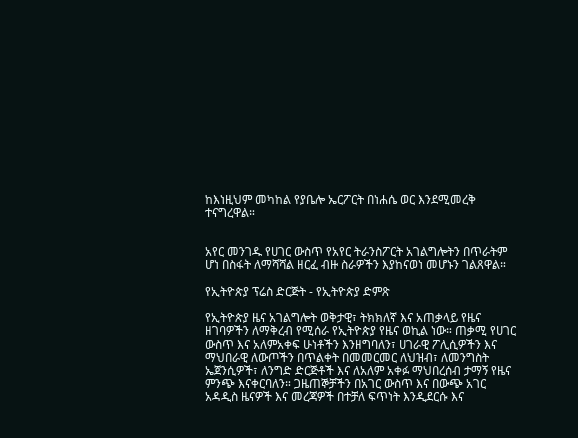ከእነዚህም መካከል የያቤሎ ኤርፖርት በነሐሴ ወር እንደሚመረቅ ተናግረዋል።


አየር መንገዱ የሀገር ውስጥ የአየር ትራንስፖርት አገልግሎትን በጥራትም ሆነ በስፋት ለማሻሻል ዘርፈ ብዙ ስራዎችን እያከናወነ መሆኑን ገልጸዋል።

የኢትዮጵያ ፕሬስ ድርጅት - የኢትዮጵያ ድምጽ

የኢትዮጵያ ዜና አገልግሎት ወቅታዊ፣ ትክክለኛ እና አጠቃላይ የዜና ዘገባዎችን ለማቅረብ የሚሰራ የኢትዮጵያ የዜና ወኪል ነው። ጠቃሚ የሀገር ውስጥ እና አለምአቀፍ ሁነቶችን እንዘግባለን፣ ሀገራዊ ፖሊሲዎችን እና ማህበራዊ ለውጦችን በጥልቀት በመመርመር ለህዝብ፣ ለመንግስት ኤጀንሲዎች፣ ለንግድ ድርጅቶች እና ለአለም አቀፉ ማህበረሰብ ታማኝ የዜና ምንጭ እናቀርባለን። ጋዜጠኞቻችን በአገር ውስጥ እና በውጭ አገር አዳዲስ ዜናዎች እና መረጃዎች በተቻለ ፍጥነት እንዲደርሱ እና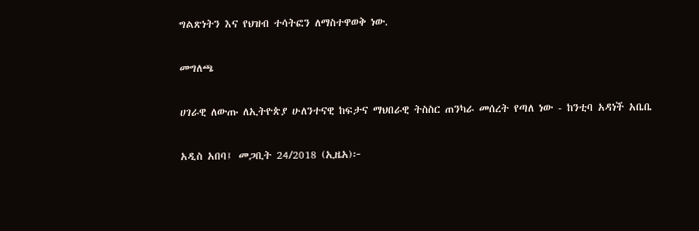ግልጽነትን እና የህዝብ ተሳትፎን ለማስተዋወቅ ነው.

መግለጫ

ሀገራዊ ለውጡ ለኢትዮጵያ ሁለንተናዊ ከፍታና ማህበራዊ ትስስር ጠንካራ መሰረት የጣለ ነው - ከንቲባ አዳነች አቤቤ

አዲስ አበባ፤ መጋቢት 24/2018 (ኢዜአ)፦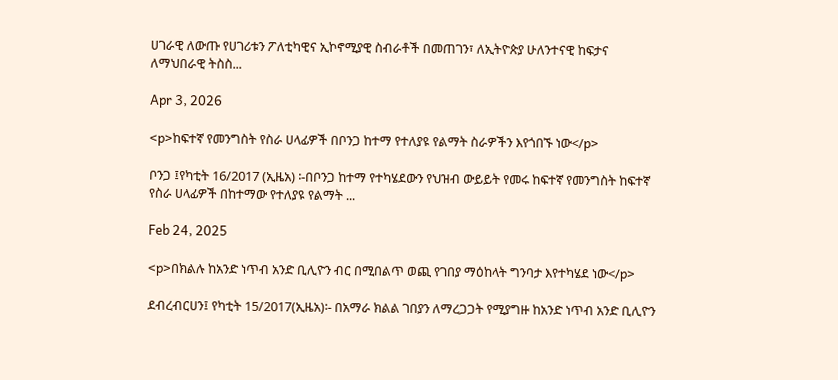ሀገራዊ ለውጡ የሀገሪቱን ፖለቲካዊና ኢኮኖሚያዊ ስብራቶች በመጠገን፣ ለኢትዮጵያ ሁለንተናዊ ከፍታና ለማህበራዊ ትስስ...

Apr 3, 2026

<p>ከፍተኛ የመንግስት የስራ ሀላፊዎች በቦንጋ ከተማ የተለያዩ የልማት ስራዎችን እየጎበኙ ነው</p>

ቦንጋ ፤የካቲት 16/2017 (ኢዜአ) ፡-በቦንጋ ከተማ የተካሄደውን የህዝብ ውይይት የመሩ ከፍተኛ የመንግስት ከፍተኛ የስራ ሀላፊዎች በከተማው የተለያዩ የልማት ...

Feb 24, 2025

<p>በክልሉ ከአንድ ነጥብ አንድ ቢሊዮን ብር በሚበልጥ ወጪ የገበያ ማዕከላት ግንባታ እየተካሄደ ነው</p>

ደብረብርሀን፤ የካቲት 15/2017(ኢዜአ)፡- በአማራ ክልል ገበያን ለማረጋጋት የሚያግዙ ከአንድ ነጥብ አንድ ቢሊዮን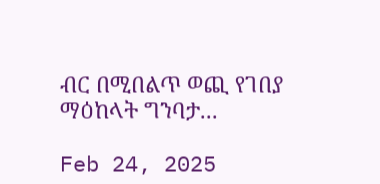ብር በሚበልጥ ወጪ የገበያ ማዕከላት ግንባታ...

Feb 24, 2025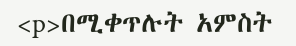<p>በሚቀጥሉት አምስት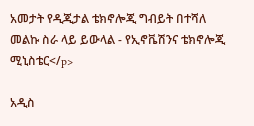አመታት የዲጂታል ቴክኖሎጂ ግብይት በተሻለ መልኩ ስራ ላይ ይውላል - የኢኖቬሽንና ቴክኖሎጂ ሚኒስቴር</p>

አዲስ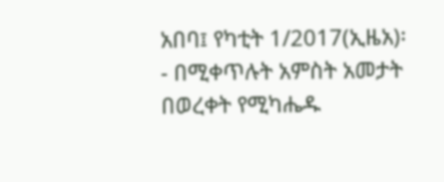አበባ፤ የካቲት 1/2017(ኢዜአ)፡- በሚቀጥሉት አምስት አመታት በወረቀት የሚካሔዱ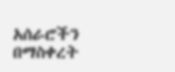አሰራሮችን በማስቀረት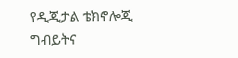የዲጂታል ቴክኖሎጂ ግብይትና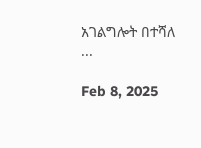አገልግሎት በተሻለ ...

Feb 8, 2025